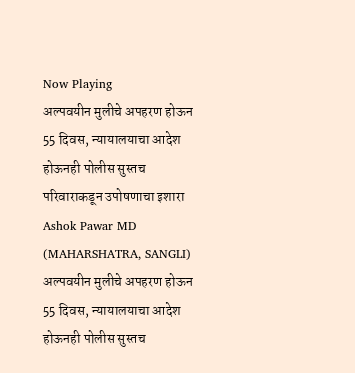Now Playing
अल्पवयीन मुलीचे अपहरण होऊन 55 दिवस, न्यायालयाचा आदेश होऊनही पोलीस सुस्तच परिवाराकडून उपोषणाचा इशारा
Ashok Pawar MD
(MAHARSHATRA, SANGLI)
अल्पवयीन मुलीचे अपहरण होऊन 55 दिवस, न्यायालयाचा आदेश होऊनही पोलीस सुस्तच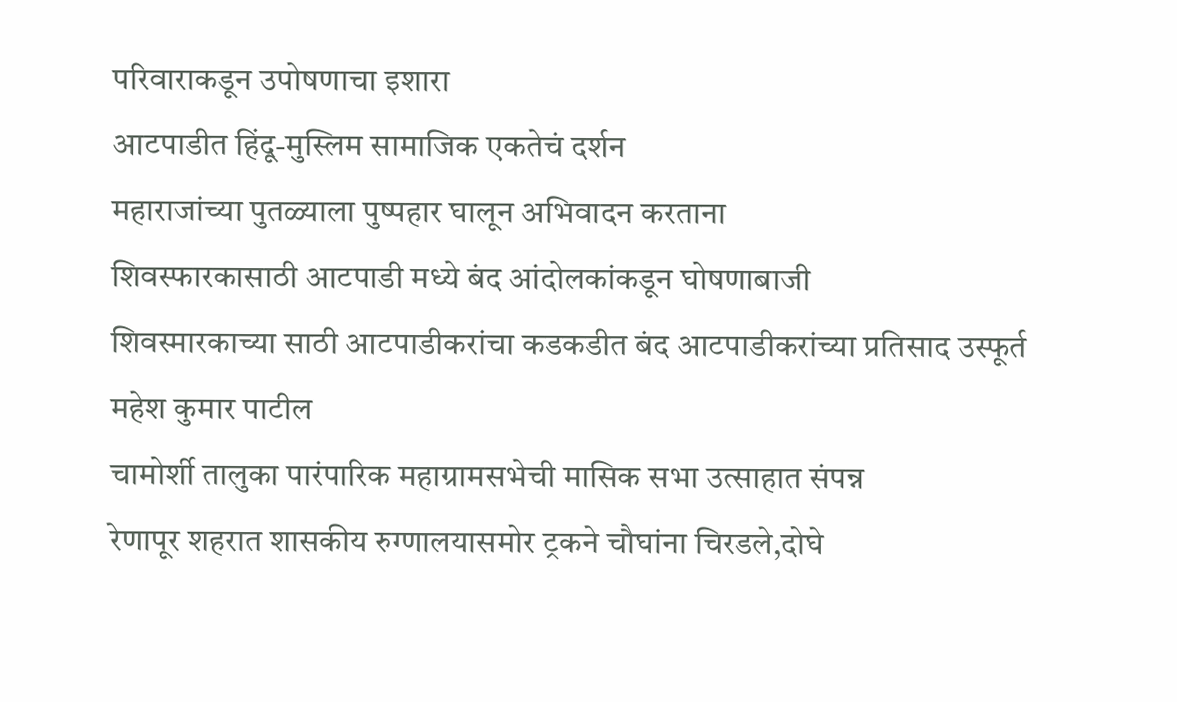परिवाराकडून उपोषणाचा इशारा
आटपाडीत हिंदू-मुस्लिम सामाजिक एकतेचं दर्शन
महाराजांच्या पुतळ्याला पुष्पहार घालून अभिवादन करताना
शिवस्फारकासाठी आटपाडी मध्ये बंद आंदोलकांकडून घोषणाबाजी
शिवस्मारकाच्या साठी आटपाडीकरांचा कडकडीत बंद आटपाडीकरांच्या प्रतिसाद उस्फूर्त महेश कुमार पाटील
चामोर्शी तालुका पारंपारिक महाग्रामसभेची मासिक सभा उत्साहात संपन्न
रेणापूर शहरात शासकीय रुग्णालयासमोर ट्रकने चौघांना चिरडले,दोघे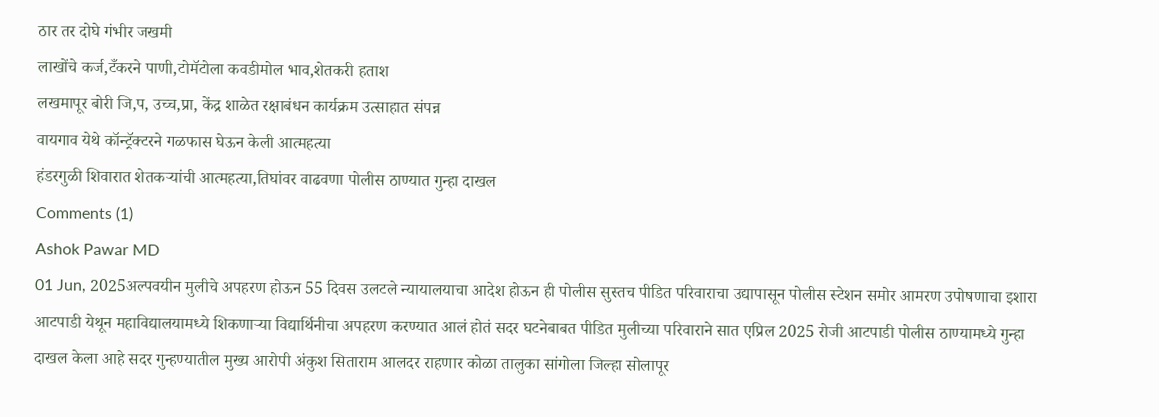ठार तर दोघे गंभीर जखमी
लाखोंचे कर्ज,टँकरने पाणी,टोमॅटोला कवडीमोल भाव,शेतकरी हताश
लखमापूर बोरी जि,प, उच्च,प्रा, केंद्र शाळेत रक्षाबंधन कार्यक्रम उत्साहात संपन्न
वायगाव येथे कॉन्ट्रॅक्टरने गळफास घेऊन केली आत्महत्या
हंडरगुळी शिवारात शेतकऱ्यांची आत्महत्या,तिघांवर वाढवणा पोलीस ठाण्यात गुन्हा दाखल
Comments (1)
Ashok Pawar MD
01 Jun, 2025अल्पवयीन मुलीचे अपहरण होऊन 55 दिवस उलटले न्यायालयाचा आदेश होऊन ही पोलीस सुस्तच पीडित परिवाराचा उद्यापासून पोलीस स्टेशन समोर आमरण उपोषणाचा इशारा आटपाडी येथून महाविद्यालयामध्ये शिकणाऱ्या विद्यार्थिनीचा अपहरण करण्यात आलं होतं सदर घटनेबाबत पीडित मुलीच्या परिवाराने सात एप्रिल 2025 रोजी आटपाडी पोलीस ठाण्यामध्ये गुन्हा दाखल केला आहे सदर गुन्हण्यातील मुख्य आरोपी अंकुश सिताराम आलदर राहणार कोळा तालुका सांगोला जिल्हा सोलापूर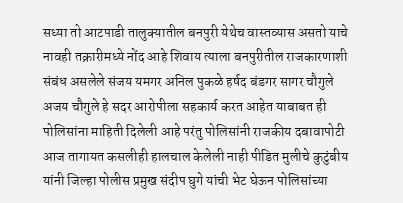सध्या तो आटपाडी तालुक्यातील बनपुरी येथेच वास्तव्यास असतो याचे नावही तक्रारीमध्ये नोंद आहे शिवाय त्याला बनपुरीतील राजकारणाशी संबंध असलेले संजय यमगर अनिल पुकळे हर्षद बंडगर सागर चौगुले अजय चौगुले हे सदर आरोपीला सहकार्य करत आहेत याबाबत ही पोलिसांना माहिती दिलेली आहे परंतु पोलिसांनी राजकीय दबावापोटी आज तागायत कसलीही हालचाल केलेली नाही पीडित मुलीचे कुटुंबीय यांनी जिल्हा पोलीस प्रमुख संदीप घुगे यांची भेट घेऊन पोलिसांच्या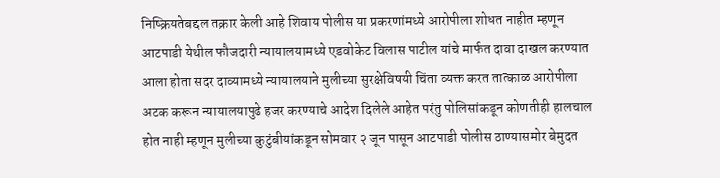निष्क्रियतेबद्दल तक्रार केली आहे शिवाय पोलीस या प्रकरणांमध्ये आरोपीला शोधत नाहीत म्हणून आटपाडी येथील फौजदारी न्यायालयामध्ये एडवोकेट विलास पाटील यांचे मार्फत दावा दाखल करण्यात आला होता सदर दाव्यामध्ये न्यायालयाने मुलीच्या सुरक्षेविषयी चिंता व्यक्त करत तात्काळ आरोपीला अटक करून न्यायालयापुढे हजर करण्याचे आदेश दिलेले आहेत परंतु पोलिसांकडून कोणतीही हालचाल होत नाही म्हणून मुलीच्या कुटुंबीयांकडून सोमवार २ जून पासून आटपाडी पोलीस ठाण्यासमोर बेमुदत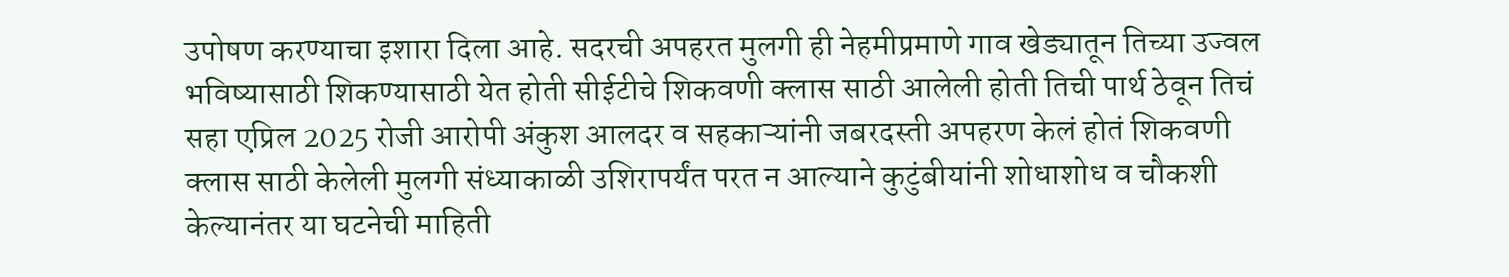उपोषण करण्याचा इशारा दिला आहे. सदरची अपहरत मुलगी ही नेहमीप्रमाणे गाव खेड्यातून तिच्या उज्वल भविष्यासाठी शिकण्यासाठी येत होती सीईटीचे शिकवणी क्लास साठी आलेली होती तिची पार्थ ठेवून तिचं सहा एप्रिल 2025 रोजी आरोपी अंकुश आलदर व सहकाऱ्यांनी जबरदस्ती अपहरण केलं होतं शिकवणी क्लास साठी केलेली मुलगी संध्याकाळी उशिरापर्यंत परत न आल्याने कुटुंबीयांनी शोधाशोध व चौकशी केल्यानंतर या घटनेची माहिती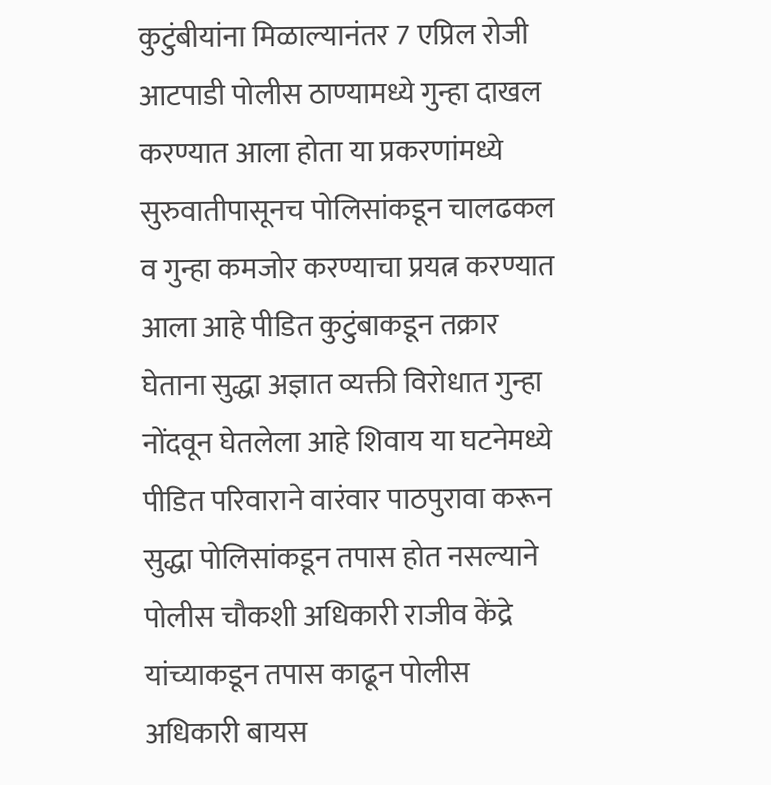कुटुंबीयांना मिळाल्यानंतर 7 एप्रिल रोजी आटपाडी पोलीस ठाण्यामध्ये गुन्हा दाखल करण्यात आला होता या प्रकरणांमध्ये सुरुवातीपासूनच पोलिसांकडून चालढकल व गुन्हा कमजोर करण्याचा प्रयत्न करण्यात आला आहे पीडित कुटुंबाकडून तक्रार घेताना सुद्धा अज्ञात व्यक्ती विरोधात गुन्हा नोंदवून घेतलेला आहे शिवाय या घटनेमध्ये पीडित परिवाराने वारंवार पाठपुरावा करून सुद्धा पोलिसांकडून तपास होत नसल्याने पोलीस चौकशी अधिकारी राजीव केंद्रे यांच्याकडून तपास काढून पोलीस अधिकारी बायस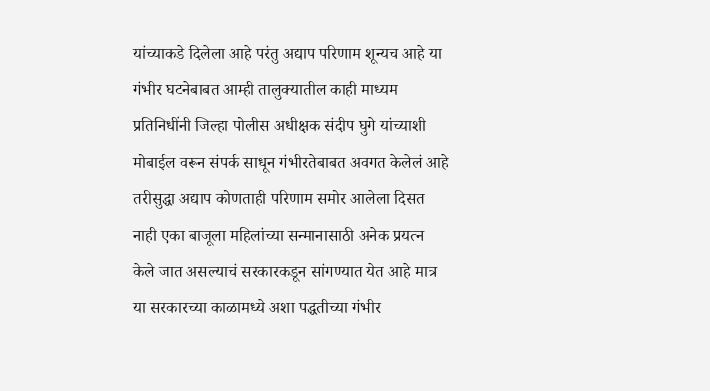यांच्याकडे दिलेला आहे परंतु अद्याप परिणाम शून्यच आहे या गंभीर घटनेबाबत आम्ही तालुक्यातील काही माध्यम प्रतिनिधींनी जिल्हा पोलीस अधीक्षक संदीप घुगे यांच्याशी मोबाईल वरून संपर्क साधून गंभीरतेबाबत अवगत केलेलं आहे तरीसुद्धा अद्याप कोणताही परिणाम समोर आलेला दिसत नाही एका बाजूला महिलांच्या सन्मानासाठी अनेक प्रयत्न केले जात असल्याचं सरकारकडून सांगण्यात येत आहे मात्र या सरकारच्या काळामध्ये अशा पद्धतीच्या गंभीर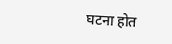घटना होत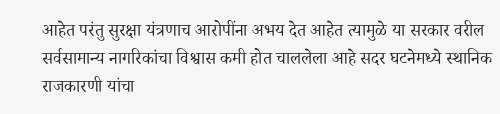आहेत परंतु सुरक्षा यंत्रणाच आरोपींना अभय देत आहेत त्यामुळे या सरकार वरील सर्वसामान्य नागरिकांचा विश्वास कमी होत चाललेला आहे सदर घटनेमध्ये स्थानिक राजकारणी यांचा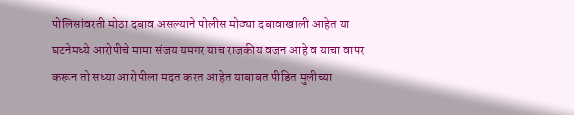पोलिसांवरती मोठा दबाव असल्याने पोलीस मोठ्या दबावाखाली आहेत या घटनेमध्ये आरोपीचे मामा संजय यमगर याच राजकीय वजन आहे व याचा वापर करून तो सध्या आरोपीला मदत करत आहेत याबाबत पीडित मुलीच्या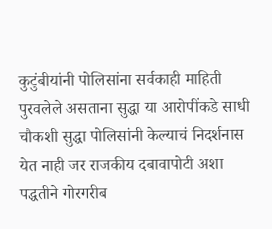कुटुंबीयांनी पोलिसांना सर्वकाही माहिती पुरवलेले असताना सुद्धा या आरोपींकडे साधी चौकशी सुद्धा पोलिसांनी केल्याचं निदर्शनास येत नाही जर राजकीय दबावापोटी अशा पद्धतीने गोरगरीब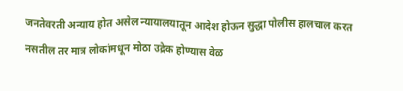जनतेवरती अन्याय होत असेल न्यायालयातून आदेश होऊन सुद्धा पोलीस हालचाल करत नसतील तर मात्र लोकांमधून मोठा उद्रेक होण्यास वेळ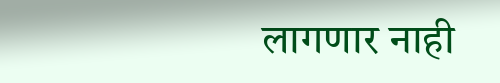लागणार नाही